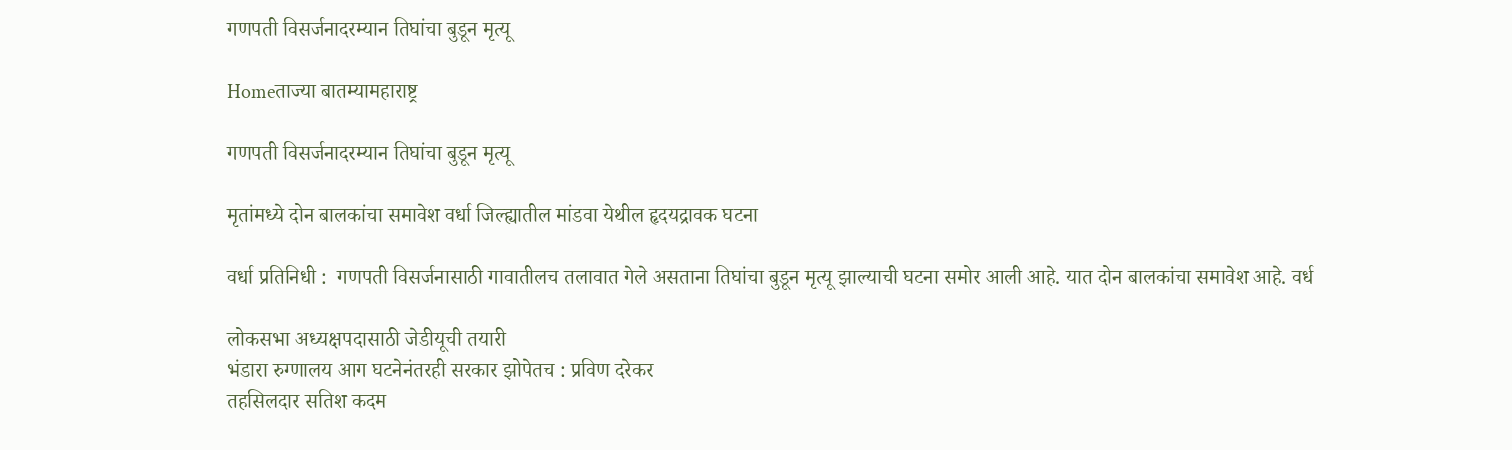गणपती विसर्जनादरम्यान तिघांचा बुडून मृत्यू

Homeताज्या बातम्यामहाराष्ट्र

गणपती विसर्जनादरम्यान तिघांचा बुडून मृत्यू

मृतांमध्ये दोन बालकांचा समावेश वर्धा जिल्ह्यातील मांडवा येथील हृदयद्रावक घटना

वर्धा प्रतिनिधी :  गणपती विसर्जनासाठी गावातीलच तलावात गेले असताना तिघांचा बुडून मृत्यू झाल्याची घटना समोर आली आहे. यात दोन बालकांचा समावेश आहे. वर्ध

लोकसभा अध्यक्षपदासाठी जेडीयूची तयारी
भंडारा रुग्णालय आग घटनेनंतरही सरकार झोपेतच : प्रविण दरेकर
तहसिलदार सतिश कदम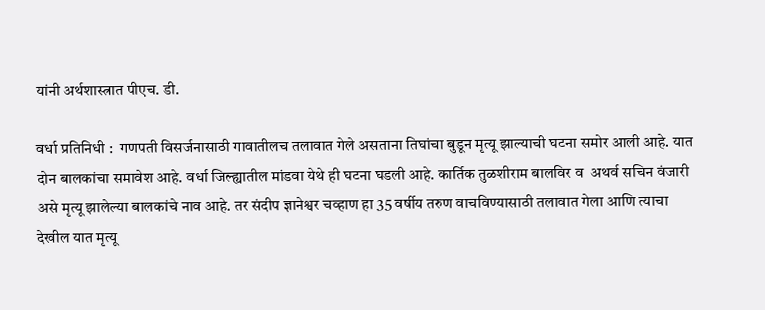यांनी अर्थशास्त्रात पीएच. डी.

वर्धा प्रतिनिधी :  गणपती विसर्जनासाठी गावातीलच तलावात गेले असताना तिघांचा बुडून मृत्यू झाल्याची घटना समोर आली आहे. यात दोन बालकांचा समावेश आहे. वर्धा जिल्ह्यातील मांडवा येथे ही घटना घडली आहे. कार्तिक तुळशीराम बालविर व  अथर्व सचिन वंजारी असे मृत्यू झालेल्या बालकांचे नाव आहे. तर संदीप ज्ञानेश्वर चव्हाण हा 35 वर्षीय तरुण वाचविण्यासाठी तलावात गेला आणि त्याचा देखील यात मृत्यू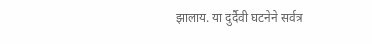झालाय. या दुर्दैवी घटनेने सर्वत्र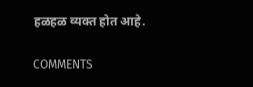हळहळ व्यक्त होत आहे.

COMMENTS